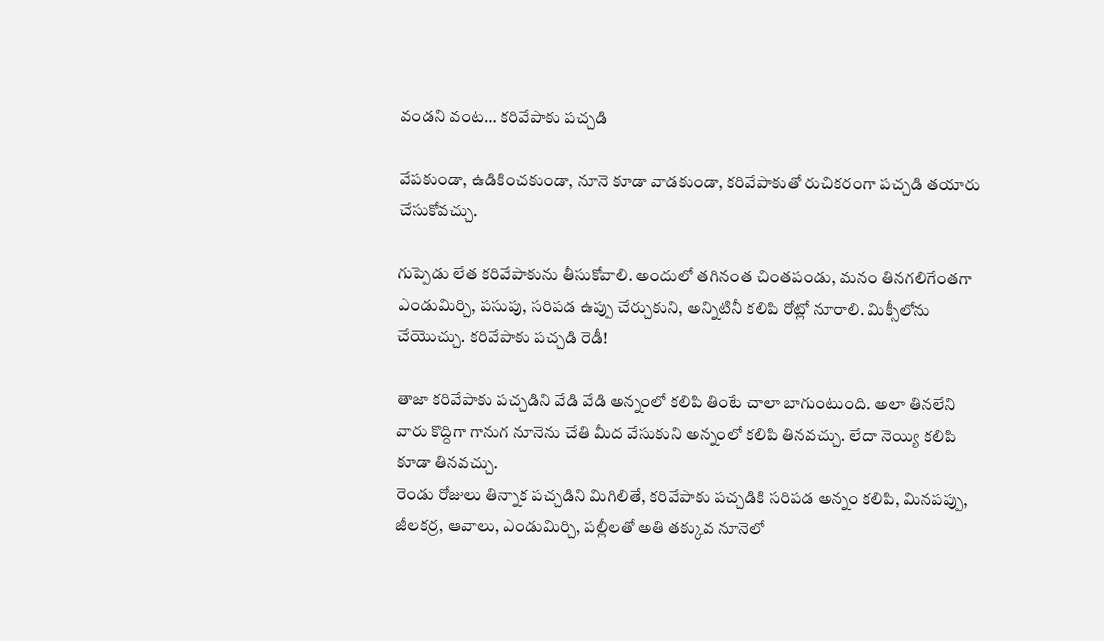వండని వంట… కరివేపాకు పచ్చడి

వేపకుండా, ఉడికించకుండా, నూనె కూడా వాడకుండా, కరివేపాకుతో రుచికరంగా పచ్చడి తయారు చేసుకోవచ్చు.

గుప్పెడు లేత కరివేపాకును తీసుకోవాలి. అందులో తగినంత చింతపండు, మనం తినగలిగేంతగా ఎండుమిర్చి, పసుపు, సరిపడ ఉప్పు చేర్చుకుని, అన్నిటినీ కలిపి రోట్లో నూరాలి. మిక్సీలోను చేయొచ్చు. కరివేపాకు పచ్చడి రెడీ!

తాజా కరివేపాకు పచ్చడిని వేడి వేడి అన్నంలో కలిపి తింటే చాలా బాగుంటుంది. అలా తినలేని వారు కొద్దిగా గానుగ నూనెను చేతి మీద వేసుకుని అన్నంలో కలిపి తినవచ్చు. లేదా నెయ్యి కలిపి కూడా తినవచ్చు.
రెండు రోజులు తిన్నాక పచ్చడిని మిగిలితే, కరివేపాకు పచ్చడికి సరిపడ అన్నం కలిపి, మినపప్పు, జీలకర్ర, ఆవాలు, ఎండుమిర్చి, పల్లీలతో అతి తక్కువ నూనెలో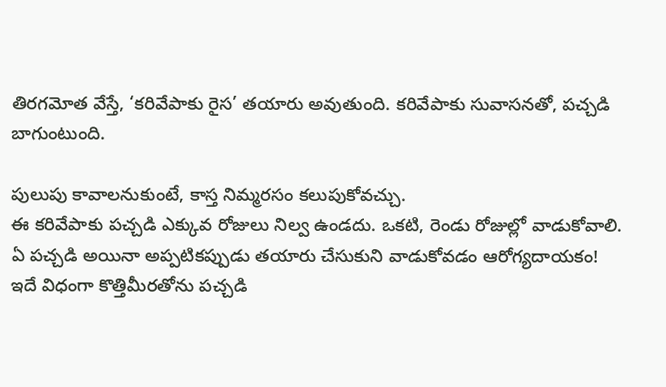తిరగమోత వేస్తే, ‘కరివేపాకు రైస’ తయారు అవుతుంది. కరివేపాకు సువాసనతో, పచ్చడి బాగుంటుంది.

పులుపు కావాలనుకుంటే, కాస్త నిమ్మరసం కలుపుకోవచ్చు.
ఈ కరివేపాకు పచ్చడి ఎక్కువ రోజులు నిల్వ ఉండదు. ఒకటి, రెండు రోజుల్లో వాడుకోవాలి.
ఏ పచ్చడి అయినా అప్పటికప్పుడు తయారు చేసుకుని వాడుకోవడం ఆరోగ్యదాయకం!
ఇదే విధంగా కొత్తిమీరతోను పచ్చడి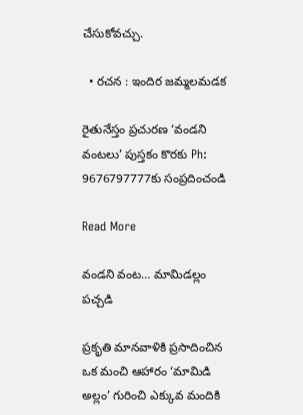చేసుకోవచ్చు.

  • రచన : ఇందిర జమ్మలమడక

రైతునేస్తం ప్రచురణ ‘వండని వంటలు’ పుస్తకం కొరకు Ph: 9676797777కు సంప్రదించండి

Read More

వండని వంట… మామిడల్లం పచ్చడి

ప్రకృతి మానవాళికి ప్రసాదించిన ఒక మంచి ఆహారం ‘మామిడి అల్లం’ గురించి ఎక్కువ మందికి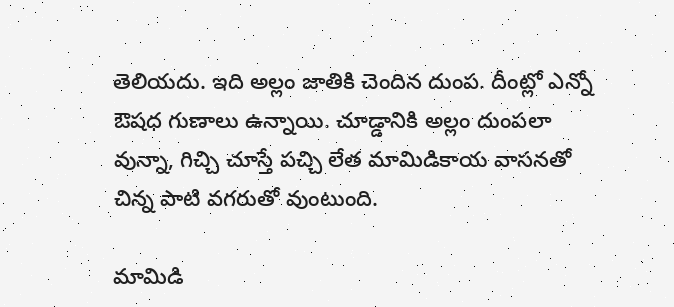తెలియదు. ఇది అల్లం జాతికి చెందిన దుంప. దీంట్లో ఎన్నో ఔషధ గుణాలు ఉన్నాయి. చూడ్డానికి అల్లం దుంపలా వున్నా, గిచ్చి చూస్తే పచ్చి లేత మామిడికాయ వాసనతో చిన్న పాటి వగరుతో వుంటుంది.

మామిడి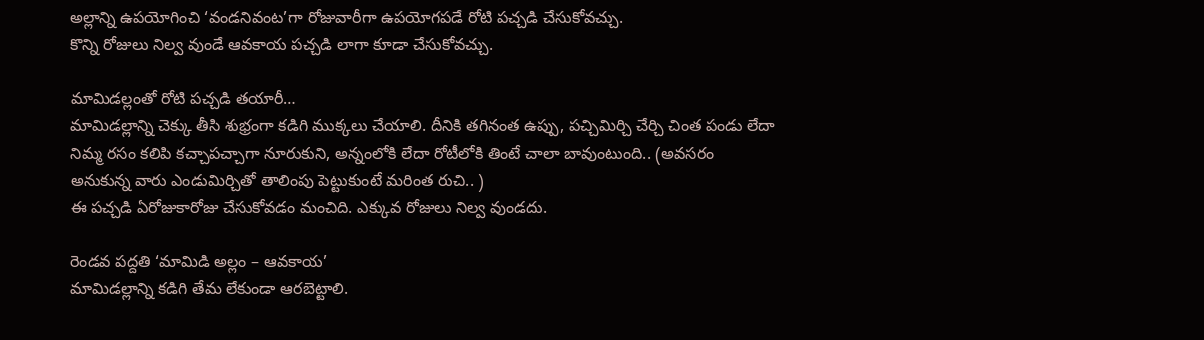అల్లాన్ని ఉపయోగించి ‘వండనివంట’గా రోజువారీగా ఉపయోగపడే రోటి పచ్చడి చేసుకోవచ్చు.
కొన్ని రోజులు నిల్వ వుండే ఆవకాయ పచ్చడి లాగా కూడా చేసుకోవచ్చు.

మామిడల్లంతో రోటి పచ్చడి తయారీ…
మామిడల్లాన్ని చెక్కు తీసి శుభ్రంగా కడిగి ముక్కలు చేయాలి. దీనికి తగినంత ఉప్పు, పచ్చిమిర్చి చేర్చి చింత పండు లేదా నిమ్మ రసం కలిపి కచ్చాపచ్చాగా నూరుకుని, అన్నంలోకి లేదా రోటీలోకి తింటే చాలా బావుంటుంది.. (అవసరం అనుకున్న వారు ఎండుమిర్చితో తాలింపు పెట్టుకుంటే మరింత రుచి.. )
ఈ పచ్చడి ఏరోజుకారోజు చేసుకోవడం మంచిది. ఎక్కువ రోజులు నిల్వ వుండదు.

రెండవ పద్దతి ‘మామిడి అల్లం – ఆవకాయ’
మామిడల్లాన్ని కడిగి తేమ లేకుండా ఆరబెట్టాలి.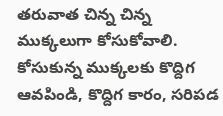తరువాత చిన్న చిన్న ముక్కలుగా కోసుకోవాలి.
కోసుకున్న ముక్కలకు కొద్దిగ ఆవపిండి, కొద్దిగ కారం, సరిపడ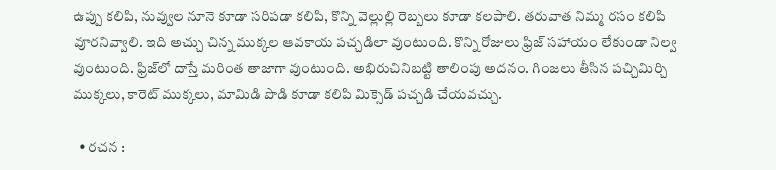ఉప్పు కలిపి, నువ్వుల నూనె కూడా సరిపడా కలిపి, కొన్ని వెల్లుల్లి రెబ్బలు కూడా కలపాలి. తరువాత నిమ్మ రసం కలిపి వూరనివ్వాలి. ఇది అచ్చు చిన్న ముక్కల ఆవకాయ పచ్చడిలా వుంటుంది. కొన్ని రోజులు ఫ్రిజ్ సహాయం లేకుండా నిల్వ వుంటుంది. ఫ్రిజ్‌లో దాస్తే మరింత తాజాగా వుంటుంది. అభిరుచినిబట్టి తాలింపు అదనం. గింజలు తీసిన పచ్చిమిర్చి ముక్కలు, కారెట్ ముక్కలు, మామిడి పొడి కూడా కలిపి మిక్సెడ్ పచ్చడి చేయవచ్చు.

  • రచన :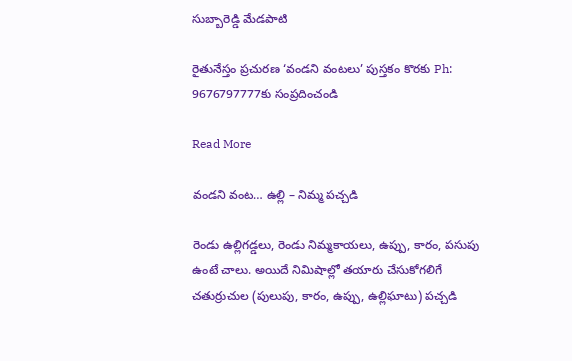సుబ్బారెడ్డి మేడపాటి

రైతునేస్తం ప్రచురణ ‘వండని వంటలు’ పుస్తకం కొరకు Ph: 9676797777కు సంప్రదించండి

Read More

వండని వంట… ఉల్లి – నిమ్మ పచ్చడి

రెండు ఉల్లిగడ్డలు, రెండు నిమ్మకాయలు, ఉప్పు, కారం, పసుపు ఉంటే చాలు. అయిదే నిమిషాల్లో తయారు చేసుకోగలిగే చతుర్రుచుల (పులుపు, కారం, ఉప్పు, ఉల్లిఘాటు) పచ్చడి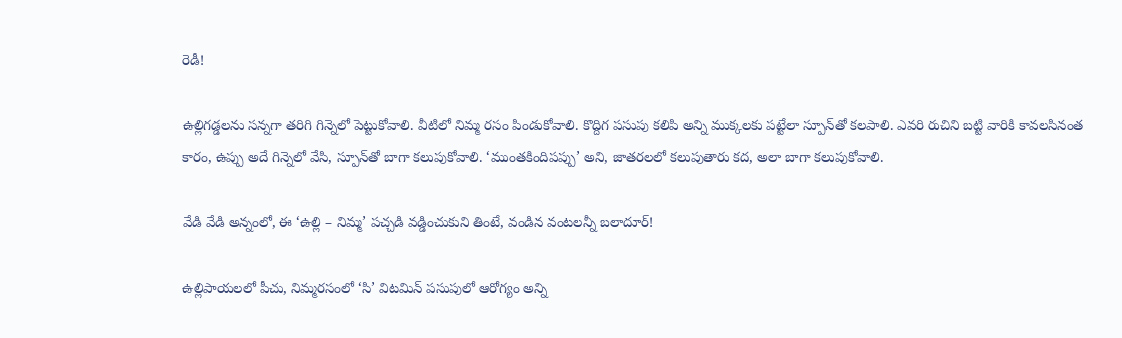రెడీ!

ఉల్లిగడ్డలను సన్నగా తరిగి గిన్నెలో పెట్టుకోవాలి. వీటిలో నిమ్మ రసం పిండుకోవాలి. కొద్దిగ పసుపు కలిపి అన్ని ముక్కలకు పట్టేలా స్పూన్‌తో కలపాలి. ఎవరి రుచిని బట్టి వారికి కావలసినంత కారం, ఉప్పు అదే గిన్నెలో వేసి, స్పూన్‌తో బాగా కలుపుకోవాలి. ‘ముంతకిందిపప్పు’ అని, జాతరలలో కలుపుతారు కద, అలా బాగా కలుపుకోవాలి.

వేడి వేడి అన్నంలో, ఈ ‘ఉల్లి – నిమ్మ’ పచ్చడి వడ్డించుకుని తింటే, వండిన వంటలన్నీ బలాదూర్!

ఉల్లిపాయలలో పీచు, నిమ్మరసంలో ‘సి’ విటమిన్ పసుపులో ఆరోగ్యం అన్ని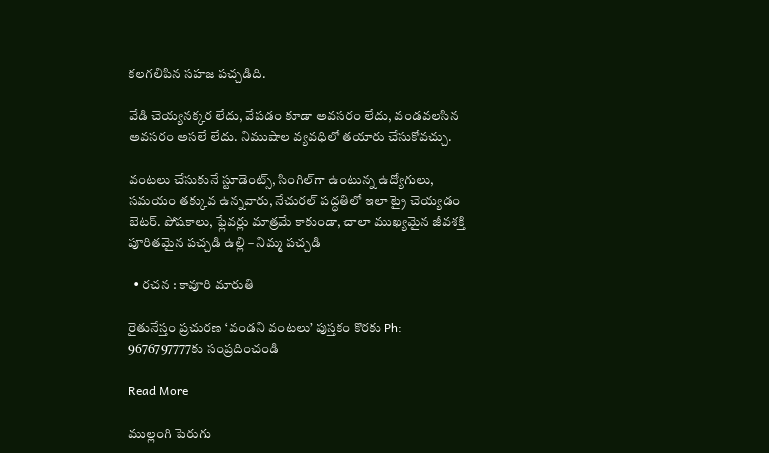కలగలిపిన సహజ పచ్చడిది.

వేడి చెయ్యనక్కర లేదు, వేపడం కూడా అవసరం లేదు, వండవలసిన అవసరం అసలే లేదు. నిముషాల వ్యవధిలో తయారు చేసుకోవచ్చు.

వంటలు చేసుకునే స్టూడెంట్స్, సింగిల్‌గా ఉంటున్న ఉద్యోగులు, సమయం తక్కువ ఉన్నవారు, నేచురల్ పద్ధతిలో ఇలా ట్రై చెయ్యడం బెటర్. పోషకాలు, ఫ్లేవర్లు మాత్రమే కాకుండా, చాలా ముఖ్యమైన జీవశక్తి పూరితమైన పచ్చడి ఉల్లి – నిమ్మ పచ్చడి

  • రచన : కావూరి మారుతి

రైతునేస్తం ప్రచురణ ‘వండని వంటలు’ పుస్తకం కొరకు Ph: 9676797777కు సంప్రదించండి

Read More

ముల్లంగి పెరుగు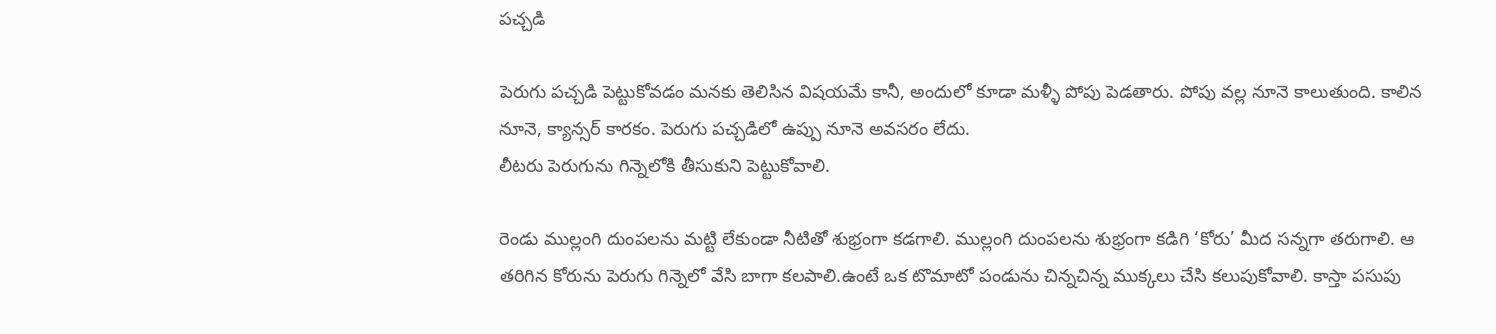పచ్చడి

పెరుగు పచ్చడి పెట్టుకోవడం మనకు తెలిసిన విషయమే కానీ, అందులో కూడా మళ్ళీ పోపు పెడతారు. పోపు వల్ల నూనె కాలుతుంది. కాలిన నూనె, క్యాన్సర్ కారకం. పెరుగు పచ్చడిలో ఉప్పు నూనె అవసరం లేదు.
లీటరు పెరుగును గిన్నెలోకి తీసుకుని పెట్టుకోవాలి.

రెండు ముల్లంగి దుంపలను మట్టి లేకుండా నీటితో శుభ్రంగా కడగాలి. ముల్లంగి దుంపలను శుభ్రంగా కడిగి ‘కోరు’ మీద సన్నగా తరుగాలి. ఆ తరిగిన కోరును పెరుగు గిన్నెలో వేసి బాగా కలపాలి.ఉంటే ఒక టొమాటో పండును చిన్నచిన్న ముక్కలు చేసి కలుపుకోవాలి. కాస్తా పసుపు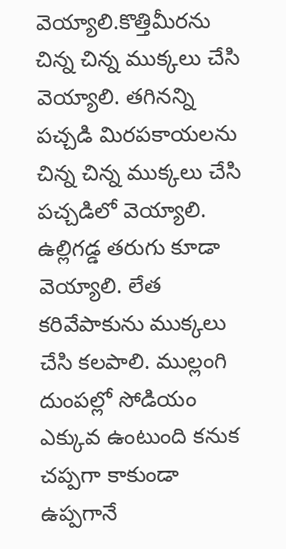వెయ్యాలి.కొత్తిమీరను చిన్న చిన్న ముక్కలు చేసి వెయ్యాలి. తగినన్ని పచ్చడి మిరపకాయలను చిన్న చిన్న ముక్కలు చేసి పచ్చడిలో వెయ్యాలి. ఉల్లిగడ్డ తరుగు కూడా వెయ్యాలి. లేత కరివేపాకును ముక్కలు చేసి కలపాలి. ముల్లంగి దుంపల్లో సోడియం ఎక్కువ ఉంటుంది కనుక చప్పగా కాకుండా ఉప్పగానే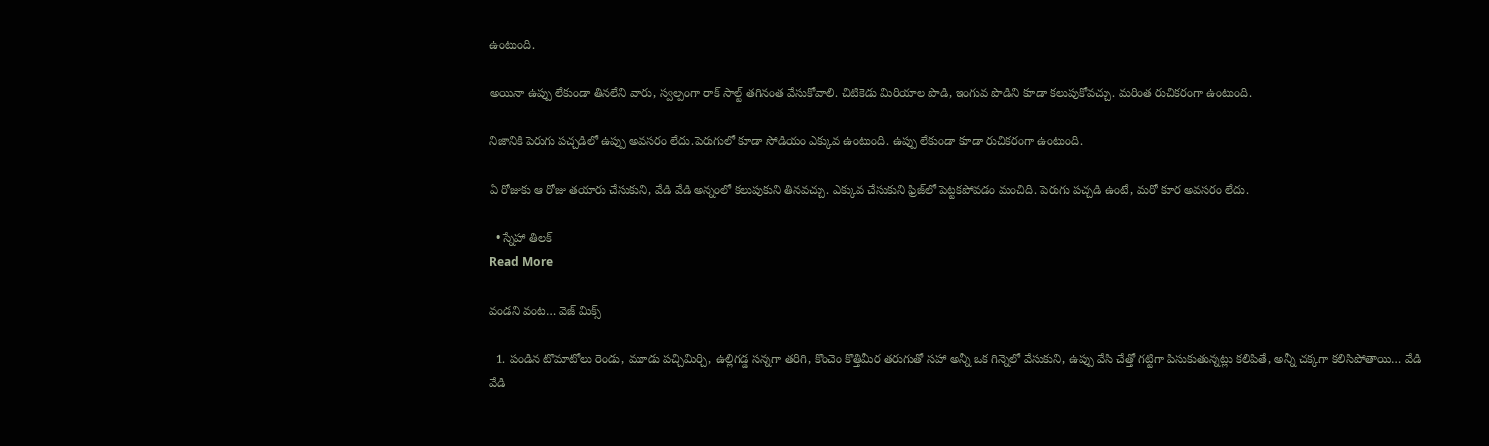ఉంటుంది.

అయినా ఉప్పు లేకుండా తినలేని వారు, స్వల్పంగా రాక్ సాల్ట్ తగినంత వేసుకోవాలి. చిటికెడు మిరియాల పొడి, ఇంగువ పొడిని కూడా కలుపుకోవచ్చు. మరింత రుచికరంగా ఉంటుంది.

నిజానికి పెరుగు పచ్చడిలో ఉప్పు అవసరం లేదు.పెరుగులో కూడా సోడియం ఎక్కువ ఉంటుంది. ఉప్పు లేకుండా కూడా రుచికరంగా ఉంటుంది.

ఏ రోజుకు ఆ రోజు తయారు చేసుకుని, వేడి వేడి అన్నంలో కలుపుకుని తినవచ్చు. ఎక్కువ చేసుకుని ఫ్రిజ్‌లో పెట్టకపోవడం మంచిది. పెరుగు పచ్చడి ఉంటే, మరో కూర అవసరం లేదు.

  • స్నేహా తిలక్
Read More

వండని వంట… వెజ్ మిక్స్

  1. పండిన టొమాటోలు రెండు, మూడు పచ్చిమిర్చి, ఉల్లిగడ్డ సన్నగా తరిగి, కొంచెం కొత్తిమీర తరుగుతో సహా అన్నీ ఒక గిన్నెలో వేసుకుని, ఉప్పు వేసి చేత్తో గట్టిగా పిసుకుతున్నట్లు కలిపితే, అన్నీ చక్కగా కలిసిపోతాయి… వేడి వేడి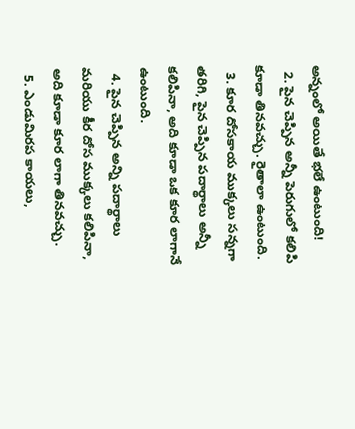అన్నంలో అయితే భలే ఉంటుంది!
  2. పైన చెప్పిన అన్నీ పెరుగులో కలిపి కూడా తినవచ్చు. రైతాలా ఉంటుంది.
  3. కూర దోసకాయ ముక్కలు సన్నగా తరిగి, పైన చెప్పిన పదార్థాలు అన్నీ కలిపినా, అది కూడా ఒక కూర లాగానే ఉంటుంది.
  4. పైన చెప్పిన అన్ని పదార్థాలు మరియు కీర దోస ముక్కలు కలిపినా, అది కూడా కూర లాగా తినవచ్చు.
  5. ఎండుమిరప కాయలు,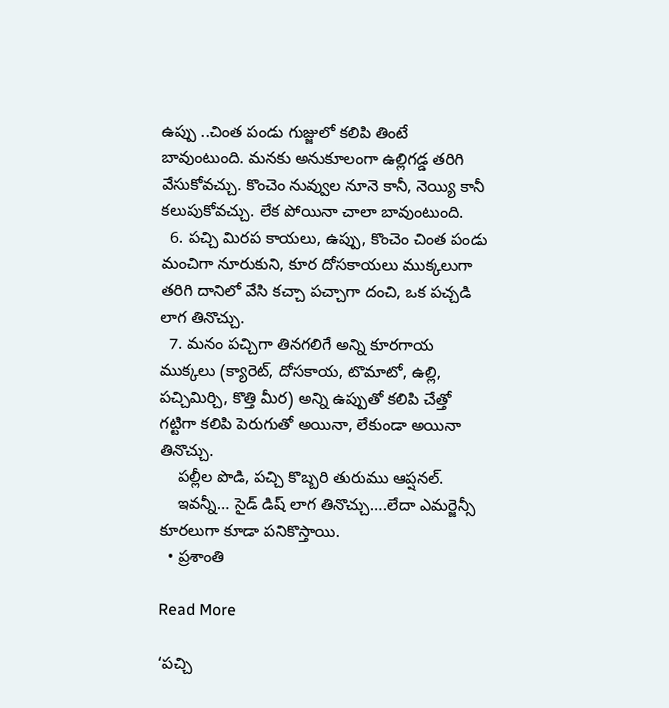ఉప్పు ..చింత పండు గుజ్జులో కలిపి తింటే బావుంటుంది. మనకు అనుకూలంగా ఉల్లిగడ్డ తరిగి వేసుకోవచ్చు. కొంచెం నువ్వుల నూనె కానీ, నెయ్యి కానీ కలుపుకోవచ్చు. లేక పోయినా చాలా బావుంటుంది.
  6. పచ్చి మిరప కాయలు, ఉప్పు, కొంచెం చింత పండు మంచిగా నూరుకుని, కూర దోసకాయలు ముక్కలుగా తరిగి దానిలో వేసి కచ్చా పచ్చాగా దంచి, ఒక పచ్చడి లాగ తినొచ్చు.
  7. మనం పచ్చిగా తినగలిగే అన్ని కూరగాయ ముక్కలు (క్యారెట్, దోసకాయ, టొమాటో, ఉల్లి, పచ్చిమిర్చి, కొత్తి మీర) అన్ని ఉప్పుతో కలిపి చేత్తో గట్టిగా కలిపి పెరుగుతో అయినా, లేకుండా అయినా తినొచ్చు.
    పల్లీల పొడి, పచ్చి కొబ్బరి తురుము ఆప్షనల్.
    ఇవన్నీ… సైడ్ డిష్ లాగ తినొచ్చు….లేదా ఎమర్జెన్సీ కూరలుగా కూడా పనికొస్తాయి.
  • ప్రశాంతి

Read More

‘పచ్చి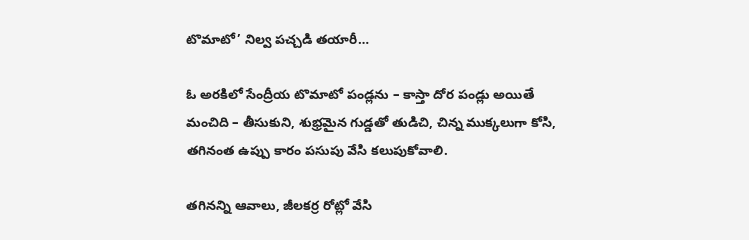టొమాటో’ నిల్వ పచ్చడి తయారీ…

ఓ అరకిలో సేంద్రీయ టొమాటో పండ్లను – కాస్తా దోర పండ్లు అయితే మంచిది – తీసుకుని, శుభ్రమైన గుడ్డతో తుడిచి, చిన్న ముక్కలుగా కోసి, తగినంత ఉప్పు కారం పసుపు వేసి కలుపుకోవాలి.

తగినన్ని ఆవాలు, జీలకర్ర రోట్లో వేసి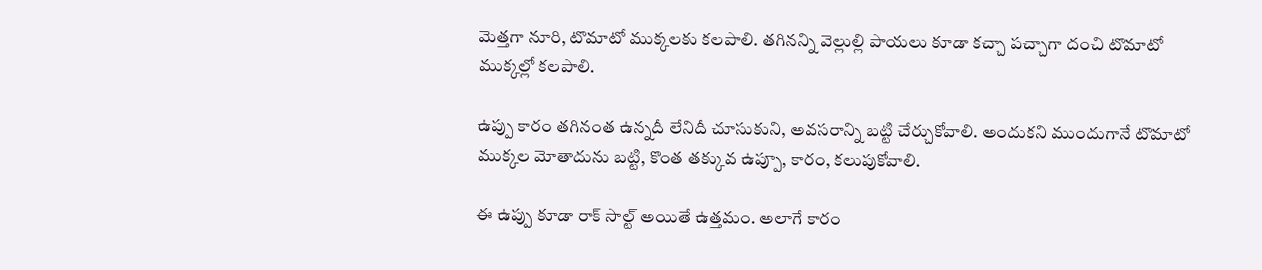మెత్తగా నూరి, టొమాటో ముక్కలకు కలపాలి. తగినన్ని వెల్లుల్లి పాయలు కూడా కచ్చా పచ్చాగా దంచి టొమాటో ముక్కల్లో కలపాలి.

ఉప్పు కారం తగినంత ఉన్నదీ లేనిదీ చూసుకుని, అవసరాన్ని బట్టి చేర్చుకోవాలి. అందుకని ముందుగానే టొమాటో ముక్కల మోతాదును బట్టి, కొంత తక్కువ ఉప్పూ, కారం, కలుపుకోవాలి.

ఈ ఉప్పు కూడా రాక్ సాల్ట్ అయితే ఉత్తమం. అలాగే కారం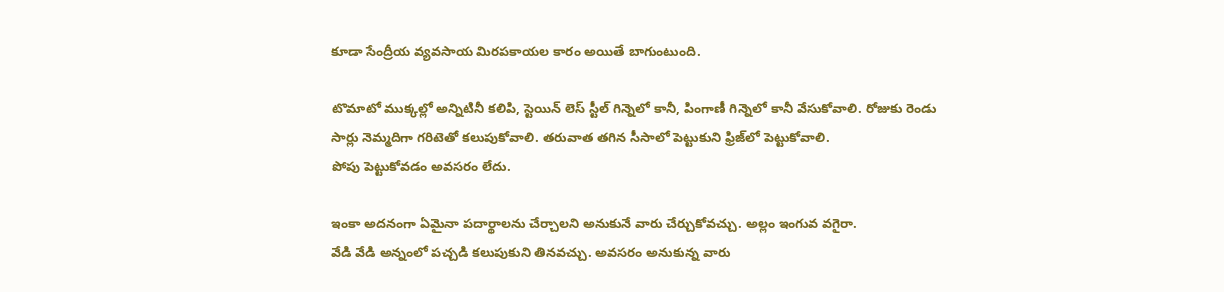కూడా సేంద్రీయ వ్యవసాయ మిరపకాయల కారం అయితే బాగుంటుంది.

టొమాటో ముక్కల్లో అన్నిటినీ కలిపి, స్టెయిన్ లెస్ స్టీల్ గిన్నెలో కానీ, పింగాణీ గిన్నెలో కానీ వేసుకోవాలి. రోజుకు రెండు సార్లు నెమ్మదిగా గరిటెతో కలుపుకోవాలి. తరువాత తగిన సీసాలో పెట్టుకుని ఫ్రిజ్‌లో పెట్టుకోవాలి.
పోపు పెట్టుకోవడం అవసరం లేదు.

ఇంకా అదనంగా ఏమైనా పదార్థాలను చేర్చాలని అనుకునే వారు చేర్చుకోవచ్చు. అల్లం ఇంగువ వగైరా.
వేడి వేడి అన్నంలో పచ్చడి కలుపుకుని తినవచ్చు. అవసరం అనుకున్న వారు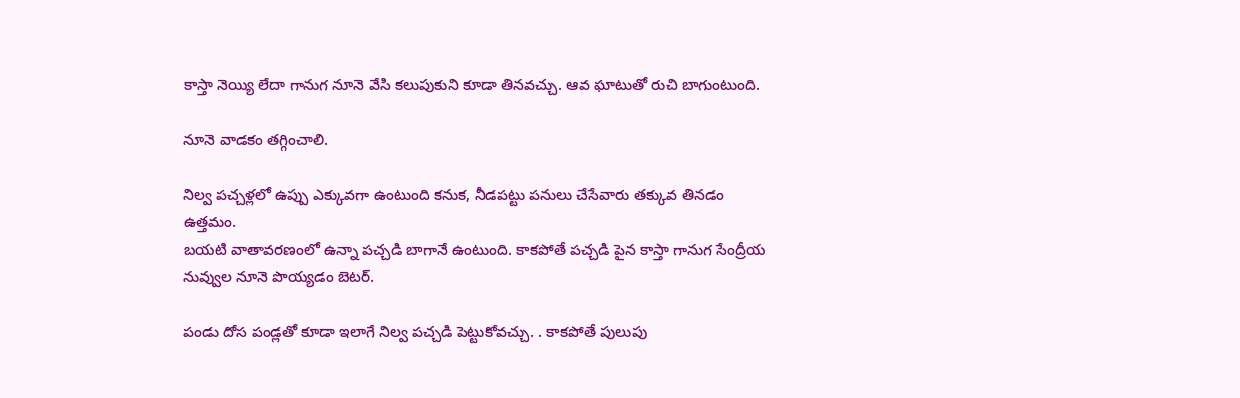కాస్తా నెయ్యి లేదా గానుగ నూనె వేసి కలుపుకుని కూడా తినవచ్చు. ఆవ ఘాటుతో రుచి బాగుంటుంది.

నూనె వాడకం తగ్గించాలి.

నిల్వ పచ్చళ్లలో ఉప్పు ఎక్కువగా ఉంటుంది కనుక, నీడపట్టు పనులు చేసేవారు తక్కువ తినడం ఉత్తమం.
బయటి వాతావరణంలో ఉన్నా పచ్చడి బాగానే ఉంటుంది. కాకపోతే పచ్చడి పైన కాస్తా గానుగ సేంద్రీయ నువ్వుల నూనె పొయ్యడం బెటర్.

పండు దోస పండ్లతో కూడా ఇలాగే నిల్వ పచ్చడి పెట్టుకోవచ్చు. . కాకపోతే పులుపు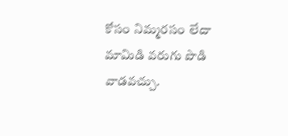కోసం నిమ్మరసం లేదా మామిడి వరుగు పొడి వాడవచ్చు.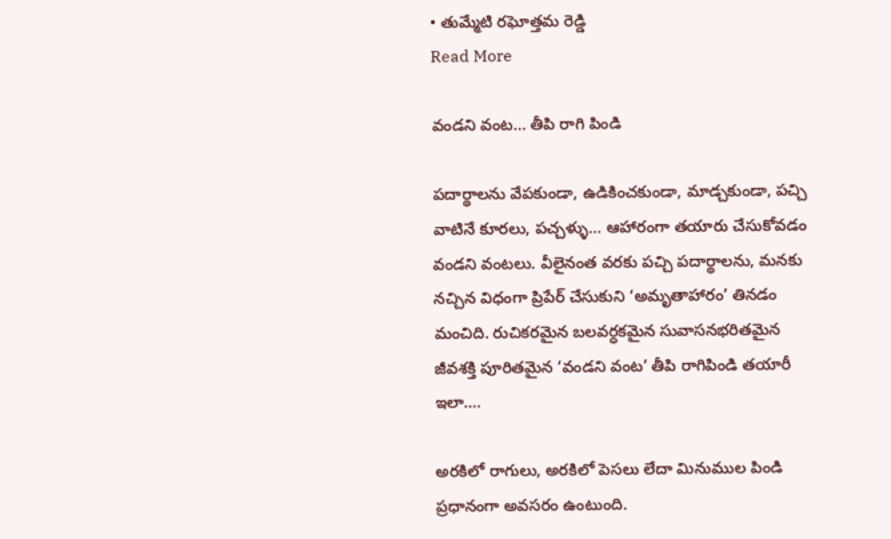• తుమ్మేటి రఘోత్తమ రెడ్డి
Read More

వండని వంట… తీపి రాగి పిండి

పదార్థాలను వేపకుండా, ఉడికించకుండా, మాడ్చకుండా, పచ్చి వాటినే కూరలు, పచ్చళ్ళు… ఆహారంగా తయారు చేసుకోవడం వండని వంటలు. వీలైనంత వరకు పచ్చి పదార్థాలను, మనకు నచ్చిన విధంగా ప్రిపేర్ చేసుకుని ‘అమృతాహారం’ తినడం మంచిది. రుచికరమైన బలవర్ధకమైన సువాసనభరితమైన జీవశక్తి పూరితమైన ‘వండని వంట’ తీపి రాగిపిండి తయారీ ఇలా….

అరకిలో రాగులు, అరకిలో పెసలు లేదా మినుముల పిండి ప్రధానంగా అవసరం ఉంటుంది.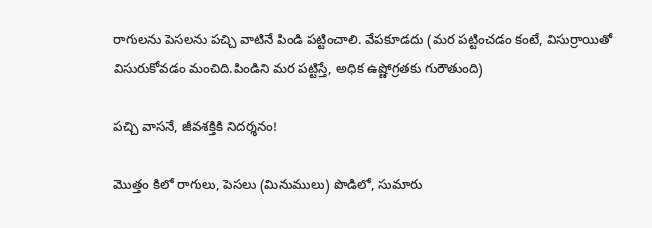రాగులను పెసలను పచ్చి వాటినే పిండి పట్టించాలి. వేపకూడదు (మర పట్టించడం కంటే, విసుర్రాయితో విసురుకోవడం మంచిది.పిండిని మర పట్టిస్తే, అధిక ఉష్ణోగ్రతకు గురౌతుంది)

పచ్చి వాసనే, జీవశక్తికి నిదర్శనం!

మొత్తం కిలో రాగులు, పెసలు (మినుములు) పొడిలో, సుమారు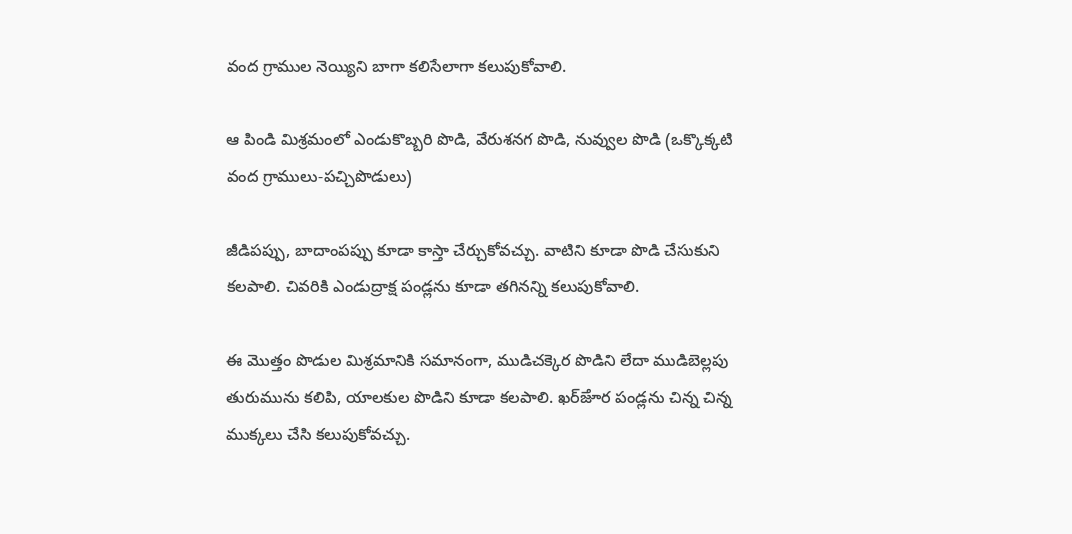వంద గ్రాముల నెయ్యిని బాగా కలిసేలాగా కలుపుకోవాలి.

ఆ పిండి మిశ్రమంలో ఎండుకొబ్బరి పొడి, వేరుశనగ పొడి, నువ్వుల పొడి (ఒక్కొక్కటి వంద గ్రాములు-పచ్చిపొడులు)

జీడిపప్పు, బాదాంపప్పు కూడా కాస్తా చేర్చుకోవచ్చు. వాటిని కూడా పొడి చేసుకుని కలపాలి. చివరికి ఎండుద్రాక్ష పండ్లను కూడా తగినన్ని కలుపుకోవాలి.

ఈ మొత్తం పొడుల మిశ్రమానికి సమానంగా, ముడిచక్కెర పొడిని లేదా ముడిబెల్లపు తురుమును కలిపి, యాలకుల పొడిని కూడా కలపాలి. ఖర్ౙూర పండ్లను చిన్న చిన్న ముక్కలు చేసి కలుపుకోవచ్చు.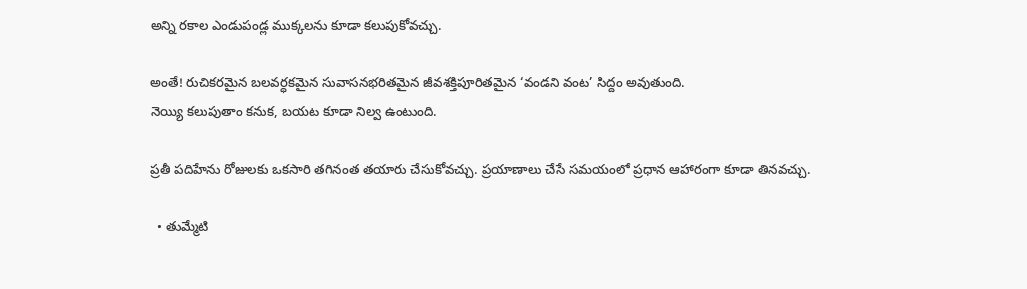అన్ని రకాల ఎండుపండ్ల ముక్కలను కూడా కలుపుకోవచ్చు.

అంతే! రుచికరమైన బలవర్ధకమైన సువాసనభరితమైన జీవశక్తిపూరితమైన ‘వండని వంట’ సిద్దం అవుతుంది.
నెయ్యి కలుపుతాం కనుక, బయట కూడా నిల్వ ఉంటుంది.

ప్రతీ పదిహేను రోజులకు ఒకసారి తగినంత తయారు చేసుకోవచ్చు. ప్రయాణాలు చేసే సమయంలో ప్రధాన ఆహారంగా కూడా తినవచ్చు.

  • తుమ్మేటి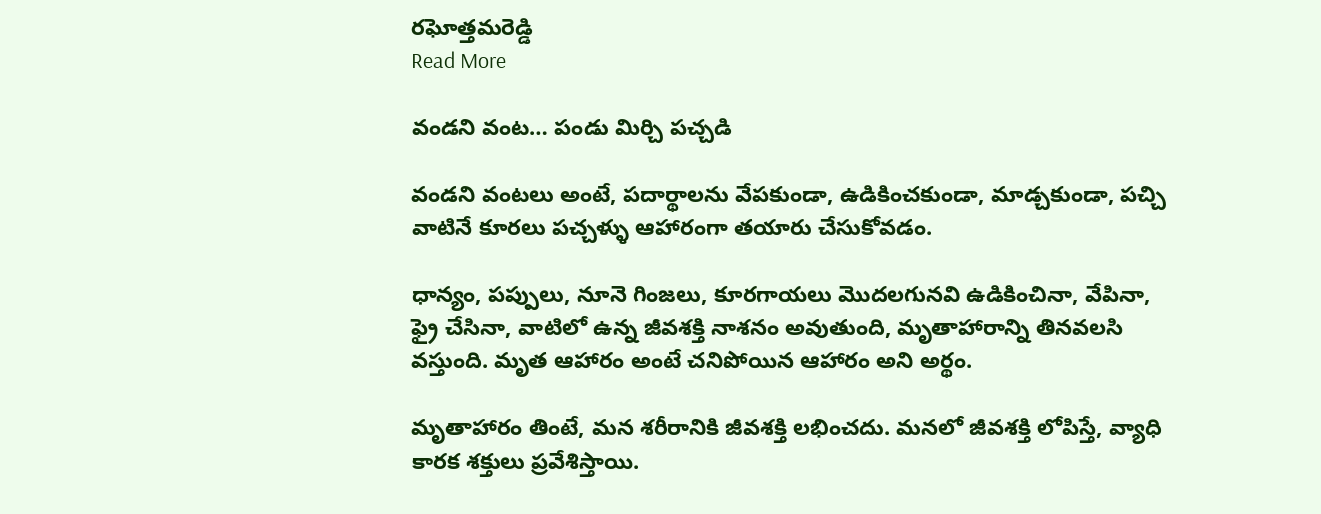రఘోత్తమరెడ్డి
Read More

వండని వంట… పండు మిర్చి పచ్చడి

వండని వంటలు అంటే, పదార్థాలను వేపకుండా, ఉడికించకుండా, మాడ్చకుండా, పచ్చి వాటినే కూరలు పచ్చళ్ళు ఆహారంగా తయారు చేసుకోవడం.

ధాన్యం, పప్పులు, నూనె గింజలు, కూరగాయలు మొదలగునవి ఉడికించినా, వేపినా, ఫ్రై చేసినా, వాటిలో ఉన్న జీవశక్తి నాశనం అవుతుంది, మృతాహారాన్ని తినవలసి వస్తుంది. మృత ఆహారం అంటే చనిపోయిన ఆహారం అని అర్థం.

మృతాహారం తింటే, మన శరీరానికి జీవశక్తి లభించదు. మనలో జీవశక్తి లోపిస్తే, వ్యాధి కారక శక్తులు ప్రవేశిస్తాయి.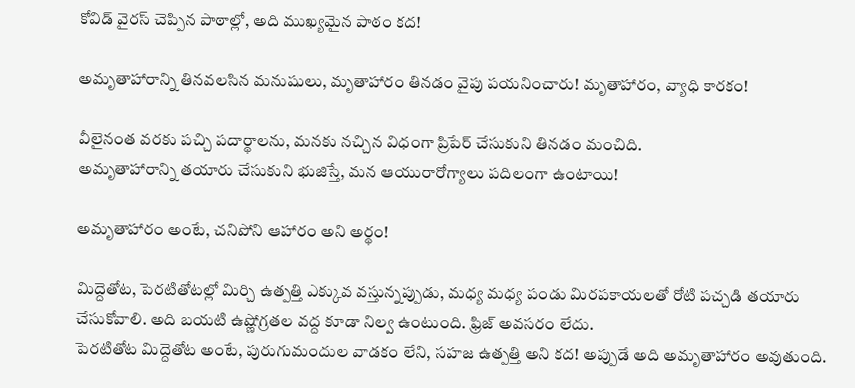కోవిడ్ వైరస్ చెప్పిన పాఠాల్లో, అది ముఖ్యమైన పాఠం కద!

అమృతాహారాన్ని తినవలసిన మనుషులు, మృతాహారం తినడం వైపు పయనించారు! మృతాహారం, వ్యాధి కారకం!

వీలైనంత వరకు పచ్చి పదార్థాలను, మనకు నచ్చిన విధంగా ప్రిపేర్ చేసుకుని తినడం మంచిది.
అమృతాహారాన్ని తయారు చేసుకుని భుజిస్తే, మన ఆయురారోగ్యాలు పదిలంగా ఉంటాయి!

అమృతాహారం అంటే, చనిపోని ఆహారం అని అర్థం!

మిద్దెతోట, పెరటితోటల్లో మిర్చి ఉత్పత్తి ఎక్కువ వస్తున్నప్పుడు, మధ్య మధ్య పండు మిరపకాయలతో రోటి పచ్చడి తయారు చేసుకోవాలి. అది బయటి ఉష్ణోగ్రతల వద్ద కూడా నిల్వ ఉంటుంది. ఫ్రిజ్ అవసరం లేదు.
పెరటితోట మిద్దెతోట అంటే, పురుగుమందుల వాడకం లేని, సహజ ఉత్పత్తి అని కద! అప్పుడే అది అమృతాహారం అవుతుంది.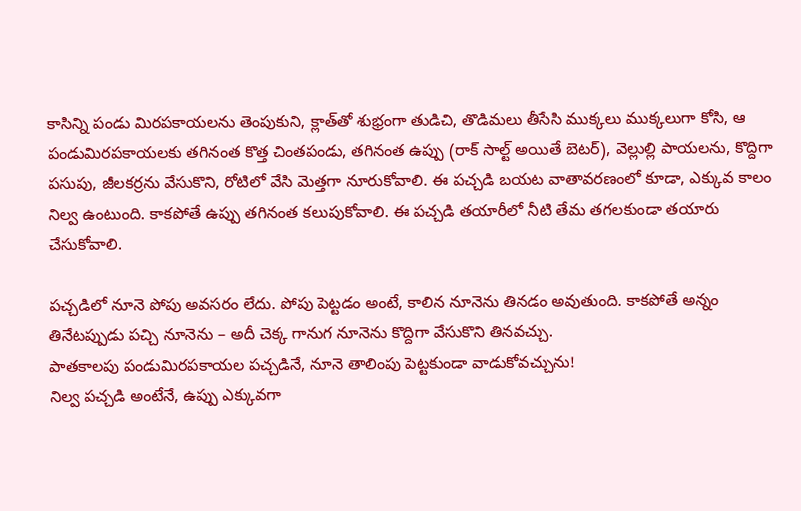కాసిన్ని పండు మిరపకాయలను తెంపుకుని, క్లాత్‌తో శుభ్రంగా తుడిచి, తొడిమలు తీసేసి ముక్కలు ముక్కలుగా కోసి, ఆ పండుమిరపకాయలకు తగినంత కొత్త చింతపండు, తగినంత ఉప్పు (రాక్ సాల్ట్ అయితే బెటర్), వెల్లుల్లి పాయలను, కొద్దిగా పసుపు, జీలకర్రను వేసుకొని, రోటిలో వేసి మెత్తగా నూరుకోవాలి. ఈ పచ్చడి బయట వాతావరణంలో కూడా, ఎక్కువ కాలం నిల్వ ఉంటుంది. కాకపోతే ఉప్పు తగినంత కలుపుకోవాలి. ఈ పచ్చడి తయారీలో నీటి తేమ తగలకుండా తయారు చేసుకోవాలి.

పచ్చడిలో నూనె పోపు అవసరం లేదు. పోపు పెట్టడం అంటే, కాలిన నూనెను తినడం అవుతుంది. కాకపోతే అన్నం తినేటప్పుడు పచ్చి నూనెను – అదీ చెక్క గానుగ నూనెను కొద్దిగా వేసుకొని తినవచ్చు.
పాతకాలపు పండుమిరపకాయల పచ్చడినే, నూనె తాలింపు పెట్టకుండా వాడుకోవచ్చును!
నిల్వ పచ్చడి అంటేనే, ఉప్పు ఎక్కువగా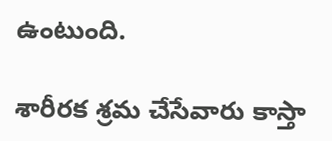ఉంటుంది.

శారీరక శ్రమ చేసేవారు కాస్తా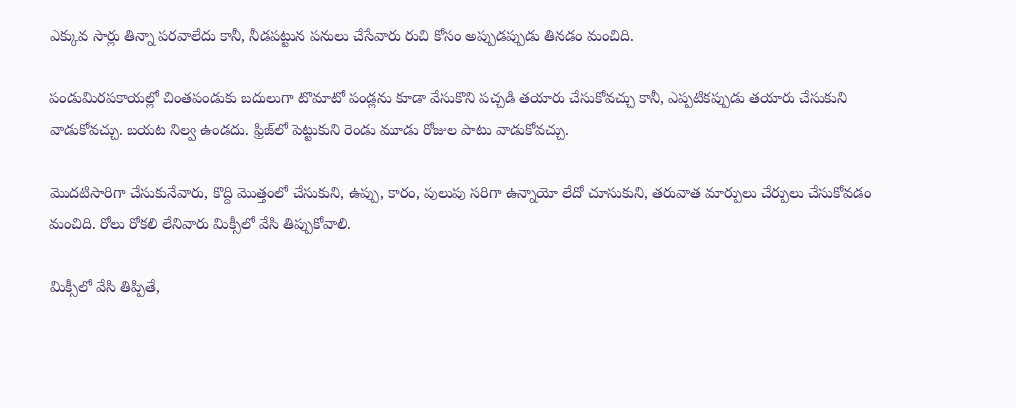ఎక్కువ సార్లు తిన్నా పరవాలేదు కానీ, నీడపట్టున పనులు చేసేవారు రుచి కోసం అప్పుడప్పుడు తినడం మంచిది.

పండుమిరపకాయల్లో చింతపండుకు బదులుగా టొమాటో పండ్లను కూడా వేసుకొని పచ్చడి తయారు చేసుకోవచ్చు కానీ, ఎప్పటికప్పుడు తయారు చేసుకుని వాడుకోవచ్చు. బయట నిల్వ ఉండదు. ఫ్రిజ్‌లో పెట్టుకుని రెండు మూడు రోజుల పాటు వాడుకోవచ్చు.

మొదటిసారిగా చేసుకునేవారు, కొద్ది మొత్తంలో చేసుకుని, ఉప్పు, కారం, పులుపు సరిగా ఉన్నాయో లేదో చూసుకుని, తరువాత మార్పులు చేర్పులు చేసుకోవడం మంచిది. రోలు రోకలి లేనివారు మిక్సీలో వేసి తిప్పుకోవాలి.

మిక్సీలో వేసి తిప్పితే,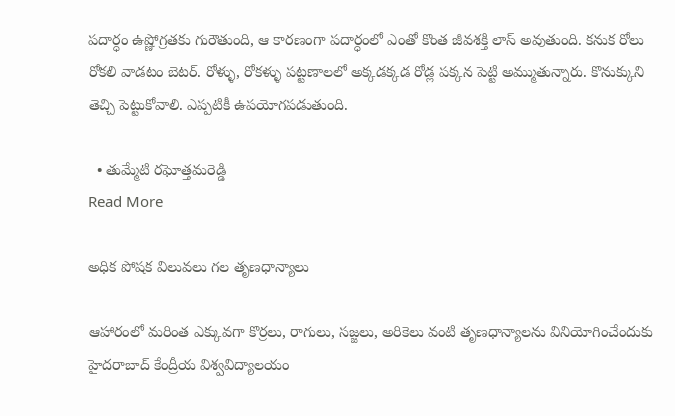పదార్ధం ఉష్ణోగ్రతకు గురౌతుంది, ఆ కారణంగా పదార్ధంలో ఎంతో కొంత జీవశక్తి లాస్ అవుతుంది. కనుక రోలు రోకలి వాడటం బెటర్. రోళ్ళు, రోకళ్ళు పట్టణాలలో అక్కడక్కడ రోడ్ల పక్కన పెట్టి అమ్ముతున్నారు. కొనుక్కుని తెచ్చి పెట్టుకోవాలి. ఎప్పటికీ ఉపయోగపడుతుంది.

  • తుమ్మేటి రఘోత్తమరెడ్డి
Read More

అధిక పోషక విలువలు గల తృణధాన్యాలు

ఆహారంలో మరింత ఎక్కువగా కొర్రలు, రాగులు, సజ్జలు, అరికెలు వంటి తృణధాన్యాలను వినియోగించేందుకు హైదరాబాద్ కేంద్రీయ విశ్వవిద్యాలయం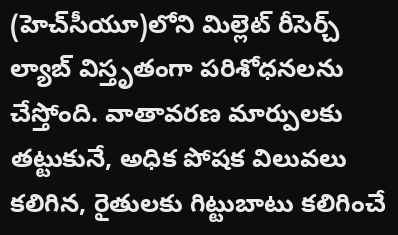(హెచ్‌సీయూ)లోని మిల్లెట్ రీసెర్చ్ ల్యాబ్ విస్తృతంగా పరిశోధనలను చేస్తోంది. వాతావరణ మార్పులకు తట్టుకునే, అధిక పోషక విలువలు కలిగిన, రైతులకు గిట్టుబాటు కలిగించే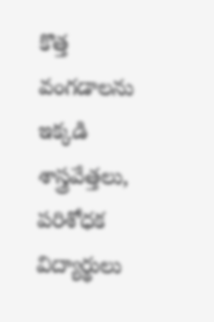కొత్త వంగడాలను ఇక్కడి శాస్త్రవేత్తలు, పరిశోధక విద్యార్థులు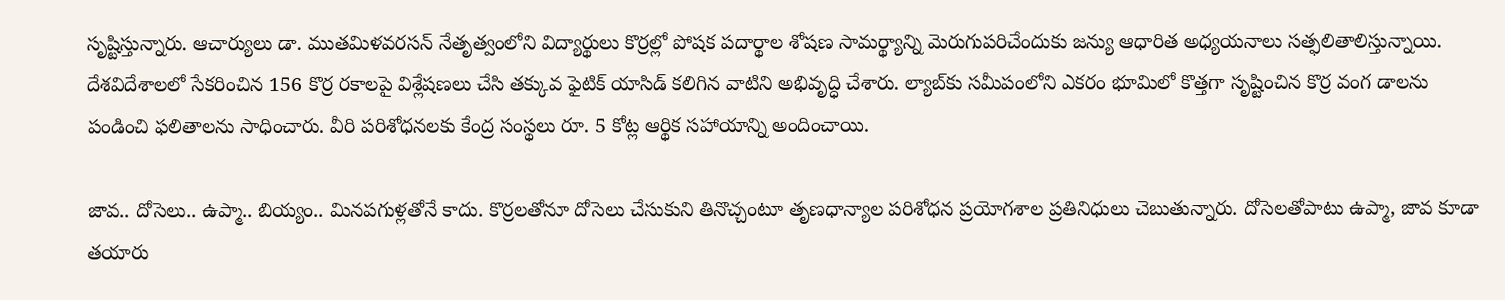సృష్టిస్తున్నారు. ఆచార్యులు డా. ముతమిళవరసన్ నేతృత్వంలోని విద్యార్థులు కొర్రల్లో పోషక పదార్థాల శోషణ సామర్థ్యాన్ని మెరుగుపరిచేందుకు జన్యు ఆధారిత అధ్యయనాలు సత్ఫలితాలిస్తున్నాయి. దేశవిదేశాలలో సేకరించిన 156 కొర్ర రకాలపై విశ్లేషణలు చేసి తక్కువ ఫైటిక్ యాసిడ్ కలిగిన వాటిని అభివృద్ధి చేశారు. ల్యాబ్‌కు సమీపంలోని ఎకరం భూమిలో కొత్తగా సృష్టించిన కొర్ర వంగ డాలను పండించి ఫలితాలను సాధించారు. వీరి పరిశోధనలకు కేంద్ర సంస్థలు రూ. 5 కోట్ల ఆర్థిక సహాయాన్ని అందించాయి.

జావ.. దోసెలు.. ఉప్మా.. బియ్యం.. మినపగుళ్లతోనే కాదు. కొర్రలతోనూ దోసెలు చేసుకుని తినొచ్చంటూ తృణధాన్యాల పరిశోధన ప్రయోగశాల ప్రతినిధులు చెబుతున్నారు. దోసెలతోపాటు ఉప్మా, జావ కూడా తయారు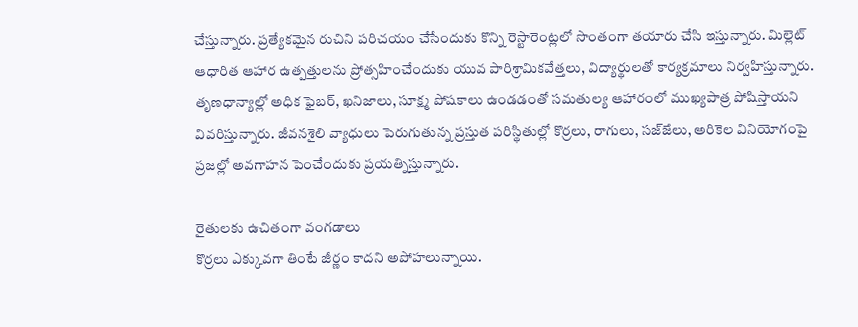చేస్తున్నారు. ప్రత్యేకమైన రుచిని పరిచయం చేసేందుకు కొన్ని రెస్టారెంట్లలో సొంతంగా తయారు చేసి ఇస్తున్నారు. మిల్లెట్ ఆధారిత ఆహార ఉత్పత్తులను ప్రోత్సహించేందుకు యువ పారిశ్రామికవేత్తలు, విద్యార్థులతో కార్యక్రమాలు నిర్వహిస్తున్నారు. తృణధాన్యాల్లో అధిక ఫైబర్, ఖనిజాలు, సూక్ష్మ పోషకాలు ఉండడంతో సమతుల్య ఆహారంలో ముఖ్యపాత్ర పోషిస్తాయని వివరిస్తున్నారు. జీవనశైలి వ్యాధులు పెరుగుతున్న ప్రస్తుత పరిస్థితుల్లో కొర్రలు, రాగులు, సజ్ౙలు, అరికెల వినియోగంపై ప్రజల్లో అవగాహన పెంచేందుకు ప్రయత్నిస్తున్నారు.

రైతులకు ఉచితంగా వంగడాలు
కొర్రలు ఎక్కువగా తింటే జీర్ణం కాదని అపోహలున్నాయి.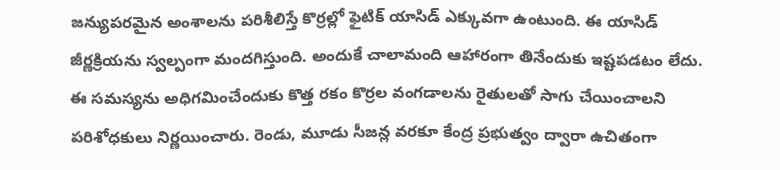జన్యుపరమైన అంశాలను పరిశీలిస్తే కొర్రల్లో ఫైటిక్ యాసిడ్ ఎక్కువగా ఉంటుంది. ఈ యాసిడ్ జీర్ణక్రియను స్వల్పంగా మందగిస్తుంది. అందుకే చాలామంది ఆహారంగా తినేందుకు ఇష్టపడటం లేదు. ఈ సమస్యను అధిగమించేందుకు కొత్త రకం కొర్రల వంగడాలను రైతులతో సాగు చేయించాలని పరిశోధకులు నిర్ణయించారు. రెండు, మూడు సీజన్ల వరకూ కేంద్ర ప్రభుత్వం ద్వారా ఉచితంగా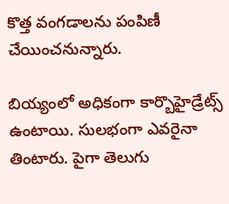కొత్త వంగడాలను పంపిణీ చేయించనున్నారు.

బియ్యంలో అధికంగా కార్బొహైడ్రేట్స్ ఉంటాయి. సులభంగా ఎవరైనా తింటారు. పైగా తెలుగు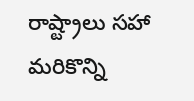రాష్ట్రాలు సహా మరికొన్ని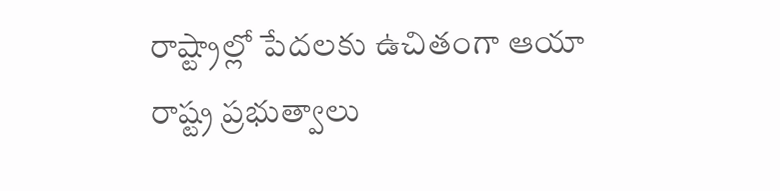రాష్ట్రాల్లో పేదలకు ఉచితంగా ఆయా రాష్ట్ర ప్రభుత్వాలు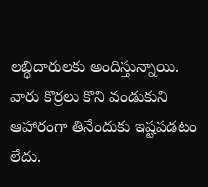లబ్ధిదారులకు అందిస్తున్నాయి. వారు కొర్రలు కొని వండుకుని ఆహారంగా తినేందుకు ఇష్టపడటం లేదు.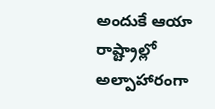అందుకే ఆయా రాష్ట్రాల్లో అల్పాహారంగా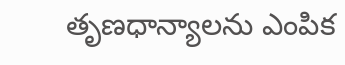తృణధాన్యాలను ఎంపిక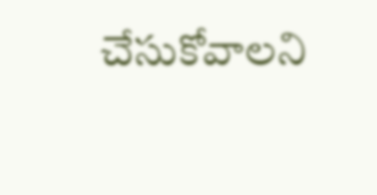చేసుకోవాలని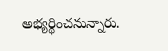అభ్యర్థించనున్నారు.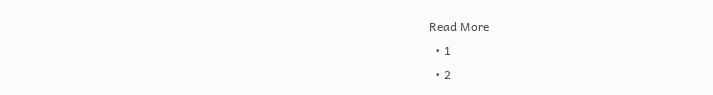Read More
  • 1
  • 2